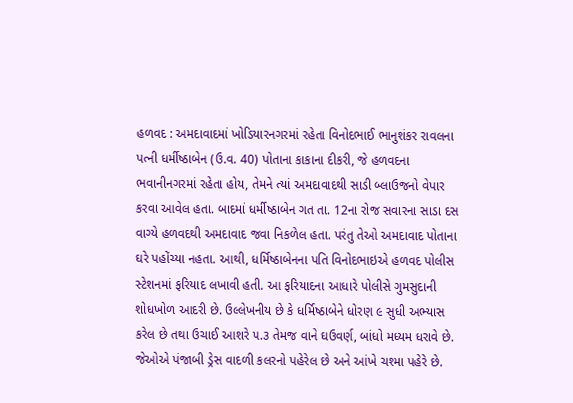હળવદ : અમદાવાદમાં ખોડિયારનગરમાં રહેતા વિનોદભાઈ ભાનુશંકર રાવલના પત્ની ધર્મીષ્ઠાબેન (ઉ.વ. 40) પોતાના કાકાના દીકરી, જે હળવદના ભવાનીનગરમાં રહેતા હોય, તેમને ત્યાં અમદાવાદથી સાડી બ્લાઉજનો વેપાર કરવા આવેલ હતા. બાદમાં ધર્મીષ્ઠાબેન ગત તા. 12ના રોજ સવારના સાડા દસ વાગ્યે હળવદથી અમદાવાદ જવા નિકળેલ હતા. પરંતુ તેઓ અમદાવાદ પોતાના ઘરે પહોંચ્યા નહતા. આથી, ધર્મિષ્ઠાબેનના પતિ વિનોદભાઇએ હળવદ પોલીસ સ્ટેશનમાં ફરિયાદ લખાવી હતી. આ ફરિયાદના આધારે પોલીસે ગુમસુદાની શોધખોળ આદરી છે. ઉલ્લેખનીય છે કે ધર્મિષ્ઠાબેને ધોરણ ૯ સુધી અભ્યાસ કરેલ છે તથા ઉચાઈ આશરે ૫.૩ તેમજ વાને ઘઉવર્ણ, બાંધો મધ્યમ ધરાવે છે. જેઓએ પંજાબી ડ્રેસ વાદળી કલરનો પહેરેલ છે અને આંખે ચશ્મા પહેરે છે.